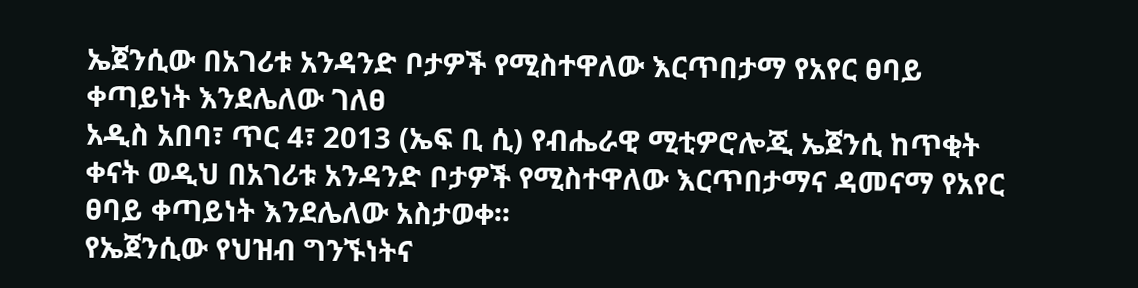ኤጀንሲው በአገሪቱ አንዳንድ ቦታዎች የሚስተዋለው እርጥበታማ የአየር ፀባይ ቀጣይነት እንደሌለው ገለፀ
አዲስ አበባ፣ ጥር 4፣ 2013 (ኤፍ ቢ ሲ) የብሔራዊ ሚቲዎሮሎጂ ኤጀንሲ ከጥቂት ቀናት ወዲህ በአገሪቱ አንዳንድ ቦታዎች የሚስተዋለው እርጥበታማና ዳመናማ የአየር ፀባይ ቀጣይነት እንደሌለው አስታወቀ፡፡
የኤጀንሲው የህዝብ ግንኙነትና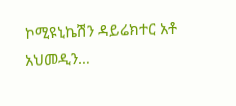ኮሚዩኒኬሽን ዳይሬክተር አቶ አህመዲን…